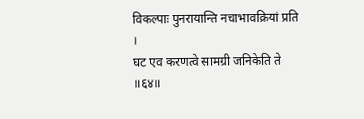विकल्पाः पुनरायान्ति नचाभावक्रियां प्रति ।
घट एव करणत्वे सामग्री जनिकेति ते ॥६४॥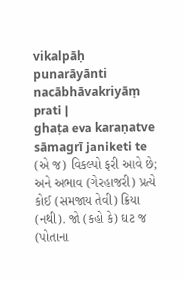vikalpāḥ punarāyānti nacābhāvakriyāṃ prati |
ghaṭa eva karaṇatve sāmagrī janiketi te
(એ જ) વિકલ્પો ફરી આવે છે; અને અભાવ (ગેરહાજરી) પ્રત્યે કોઈ (સમજાય તેવી) ક્રિયા (નથી). જો (કહો કે) ઘટ જ (પોતાના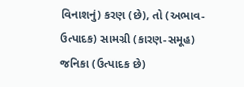વિનાશનું) કરણ (છે), તો (અભાવ-ઉત્પાદક) સામગ્રી (કારણ-સમૂહ) જનિકા (ઉત્પાદક છે)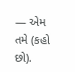— એમ તમે (કહો છો).